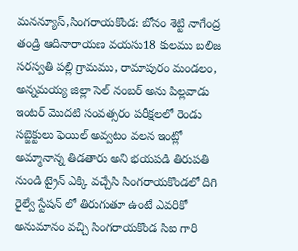మనన్యూస్,సింగరాయకొండ: బోనం శెట్టి నాగేంద్ర తండ్రి ఆదినారాయణ వయసు18 కులము బలిజ సరస్వతి పల్లి గ్రామము, రామాపురం మండలం, అన్నమయ్య జిల్లా సెల్ నంబర్ అను పిల్లవాడు ఇంటర్ మొదటి సంవత్సరం పరీక్షలలో రెండు సబ్జెక్టులు ఫెయిల్ అవ్వటం వలన ఇంట్లో అమ్మానాన్న తిడతారు అని భయపడి తిరుపతి నుండి ట్రైన్ ఎక్కి వచ్చేసి సింగరాయకొండలో దిగి రైల్వే స్టేషన్ లో తిరుగుతూ ఉంటే ఎవరికో అనుమానం వచ్చి సింగరాయకొండ సిఐ గారి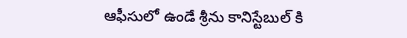ఆఫీసులో ఉండే శ్రీను కానిస్టేబుల్ కి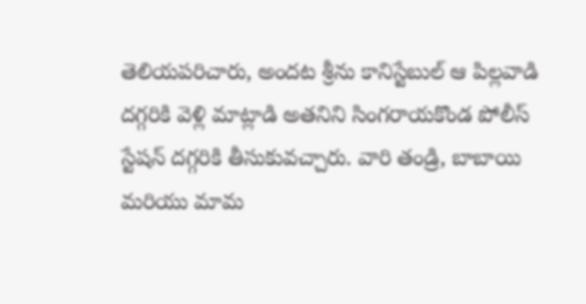తెలియపరిచారు, అందట శ్రీను కానిస్టేబుల్ ఆ పిల్లవాడి దగ్గరికి వెళ్లి మాట్లాడి అతనిని సింగరాయకొండ పోలీస్ స్టేషన్ దగ్గరికి తీసుకువచ్చారు. వారి తండ్రి, బాబాయి మరియు మామ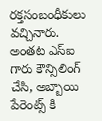రక్తసంబంధీకులు వచ్చినారు. అంతట ఎస్ఐ గారు కౌన్సిలింగ్ చేసి, అబ్బాయి పేరెంట్స్ కి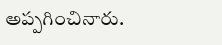అప్పగించినారు.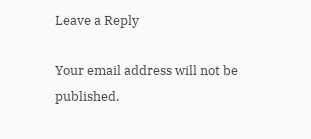Leave a Reply

Your email address will not be published.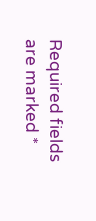Required fields are marked *